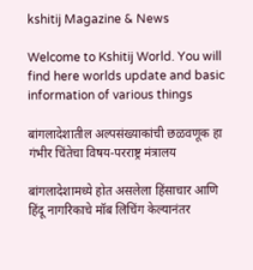kshitij Magazine & News

Welcome to Kshitij World. You will find here worlds update and basic information of various things

बांगलादेशातील अल्पसंख्याकांची छळवणूक हा गंभीर चिंतेचा विषय-परराष्ट्र मंत्रालय

बांगलादेशामध्ये होत असलेला हिंसाचार आणि हिंदू नागरिकाचे मॉब लिचिंग केल्यानंतर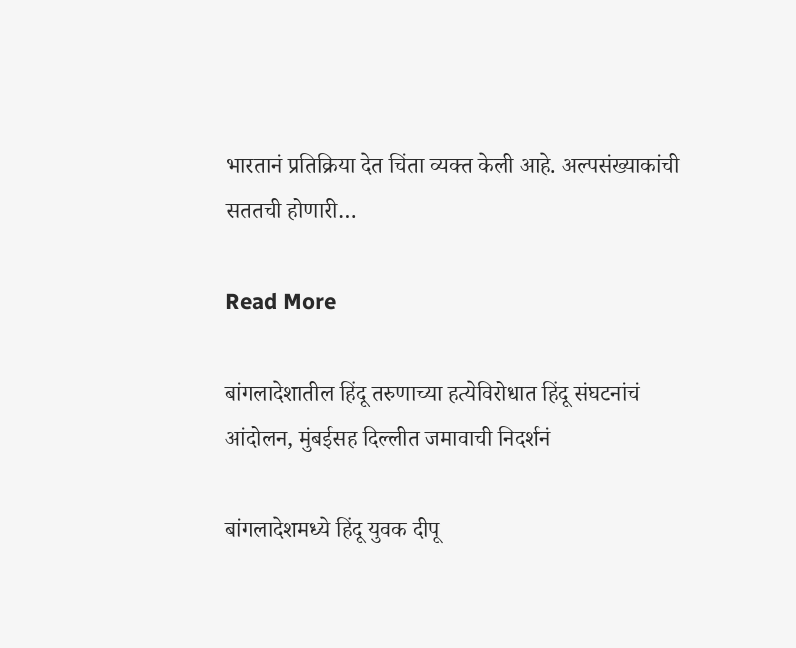भारतानं प्रतिक्रिया देत चिंता व्यक्त केली आहे. अल्पसंख्याकांची सततची होणारी…

Read More

बांगलादेशातील हिंदू तरुणाच्या हत्येविरोधात हिंदू संघटनांचं आंदोलन, मुंबईसह दिल्लीत जमावाची निदर्शनं

बांगलादेशमध्ये हिंदू युवक दीपू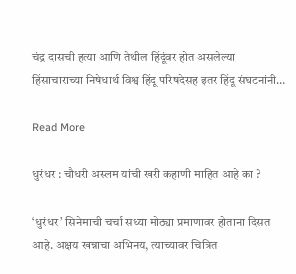चंद्र दासची हत्या आणि तेथील हिंदूंवर होत असलेल्या हिंसाचाराच्या निषेधार्थ विश्व हिंदू परिषदेसह इतर हिंदू संघटनांनी…

Read More

धुरंधर : चौधरी अस्लम यांची खरी कहाणी माहित आहे का ?

‘धुरंधर’ सिनेमाची चर्चा सध्या मोठ्या प्रमाणावर होताना दिसत आहे. अक्षय खन्नाचा अभिनय, त्याच्यावर चित्रित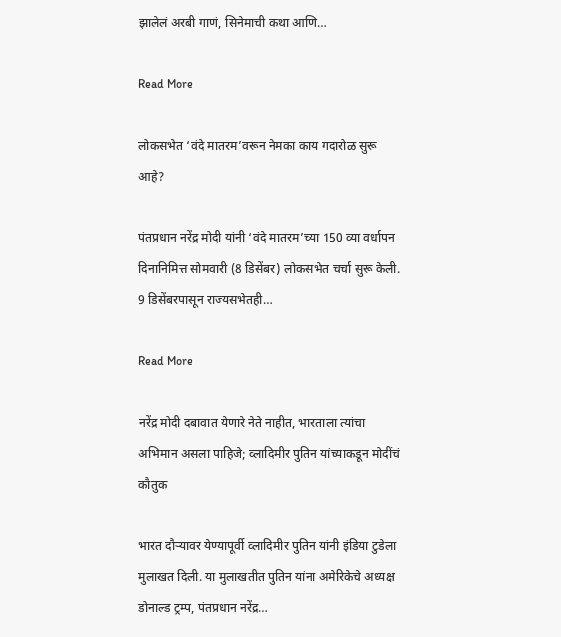झालेलं अरबी गाणं, सिनेमाची कथा आणि…

Read More

लोकसभेत ‘वंदे मातरम’वरून नेमका काय गदारोळ सुरू आहे?

पंतप्रधान नरेंद्र मोदी यांनी ‘वंदे मातरम’च्या 150 व्या वर्धापन दिनानिमित्त सोमवारी (8 डिसेंबर) लोकसभेत चर्चा सुरू केली. 9 डिसेंबरपासून राज्यसभेतही…

Read More

नरेंद्र मोदी दबावात येणारे नेते नाहीत, भारताला त्यांचा अभिमान असला पाहिजे; व्लादिमीर पुतिन यांच्याकडून मोदींचं कौतुक

भारत दौऱ्यावर येण्यापूर्वी व्लादिमीर पुतिन यांनी इंडिया टुडेला मुलाखत दिली. या मुलाखतीत पुतिन यांना अमेरिकेचे अध्यक्ष डोनाल्ड ट्रम्प, पंतप्रधान नरेंद्र…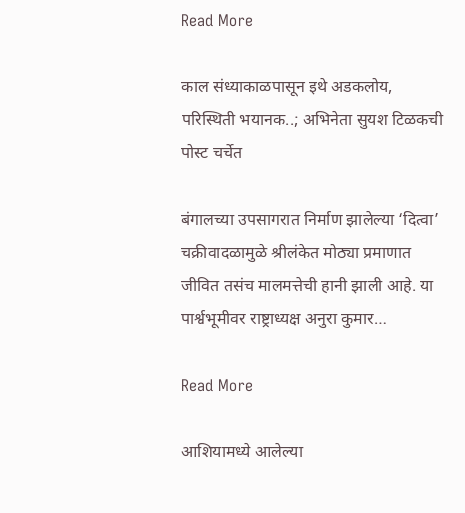Read More

काल संध्याकाळपासून इथे अडकलोय, परिस्थिती भयानक..; अभिनेता सुयश टिळकची पोस्ट चर्चेत

बंगालच्या उपसागरात निर्माण झालेल्या ‘दित्वा’ चक्रीवादळामुळे श्रीलंकेत मोठ्या प्रमाणात जीवित तसंच मालमत्तेची हानी झाली आहे. या पार्श्वभूमीवर राष्ट्राध्यक्ष अनुरा कुमार…

Read More

आशियामध्ये आलेल्या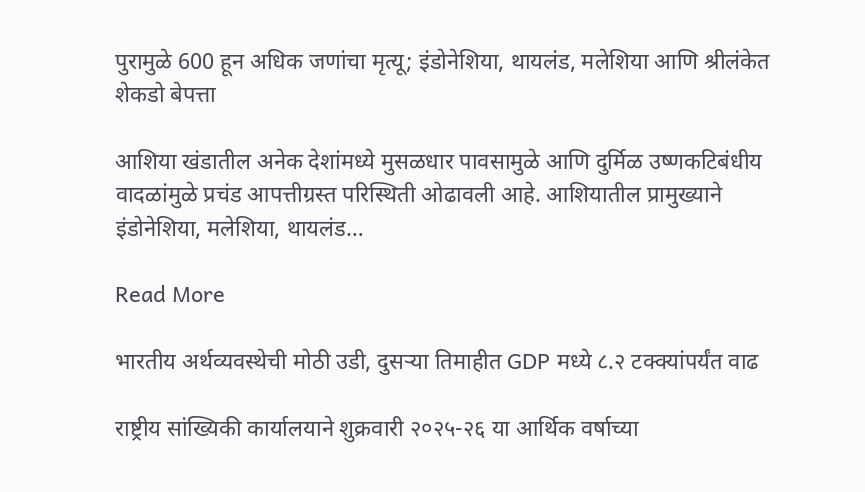पुरामुळे 600 हून अधिक जणांचा मृत्यू; इंडोनेशिया, थायलंड, मलेशिया आणि श्रीलंकेत शेकडो बेपत्ता

आशिया खंडातील अनेक देशांमध्ये मुसळधार पावसामुळे आणि दुर्मिळ उष्णकटिबंधीय वादळांमुळे प्रचंड आपत्तीग्रस्त परिस्थिती ओढावली आहे. आशियातील प्रामुख्याने इंडोनेशिया, मलेशिया, थायलंड…

Read More

भारतीय अर्थव्यवस्थेची मोठी उडी, दुसऱ्या तिमाहीत GDP मध्ये ८.२ टक्क्यांपर्यंत वाढ

राष्ट्रीय सांख्यिकी कार्यालयाने शुक्रवारी २०२५-२६ या आर्थिक वर्षाच्या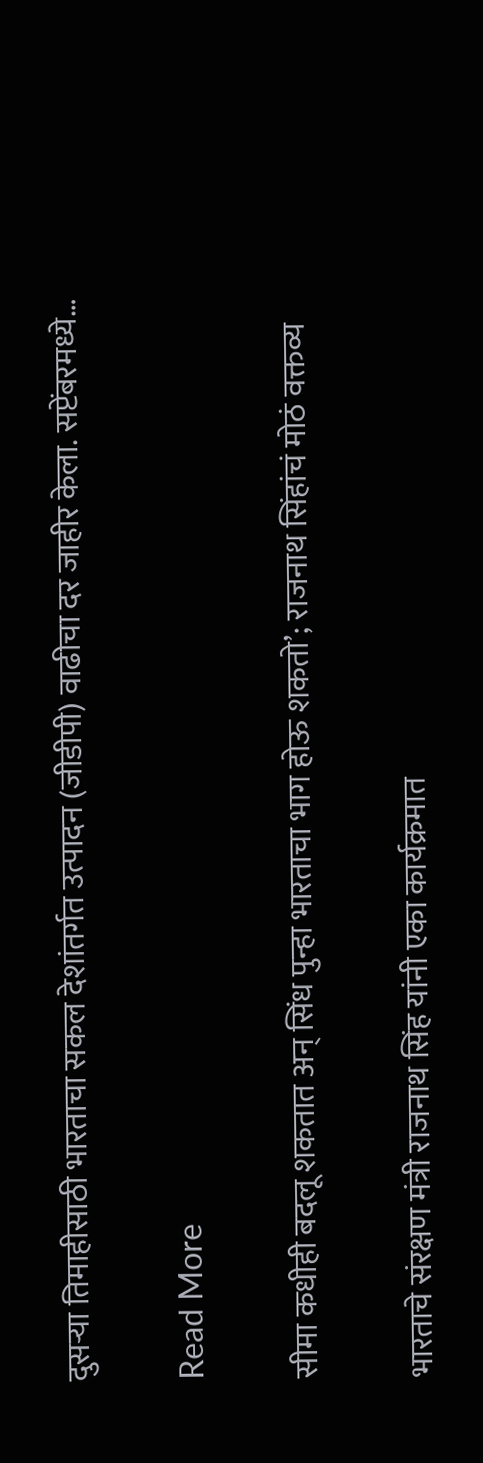दुसऱ्या तिमाहीसाठी भारताचा सकल देशांतर्गत उत्पादन (जीडीपी) वाढीचा दर जाहीर केला. सप्टेंबरमध्ये…

Read More

सीमा कधीही बदलू शकतात अन् सिंध पुन्हा भारताचा भाग होऊ शकतो’; राजनाथ सिंहांचं मोठं वक्तव्य

भारताचे संरक्षण मंत्री राजनाथ सिंह यांनी एका कार्यक्रमात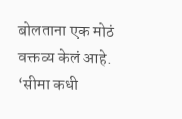बोलताना एक मोठं वक्तव्य केलं आहे. ‘सीमा कधी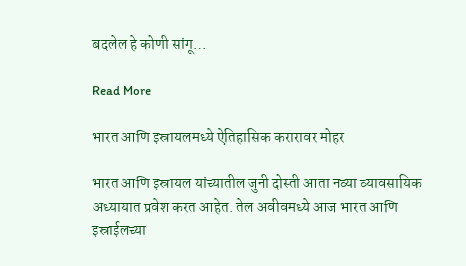बदलेल हे कोणी सांगू…

Read More

भारत आणि इस्रायलमध्ये ऐतिहासिक करारावर मोहर

भारत आणि इस्रायल यांच्यातील जुनी दोस्ती आता नव्या व्यावसायिक अध्यायात प्रवेश करत आहेत. तेल अवीवमध्ये आज भारत आणि इस्राईलच्या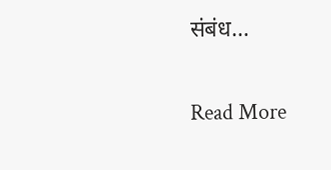संबंध…

Read More